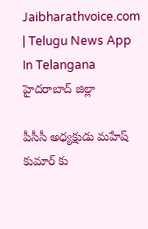Jaibharathvoice.com | Telugu News App In Telangana
హైదరాబాద్ జిల్లా

పీసీసీ అధ్యక్షుడు మహేష్ కుమార్ కు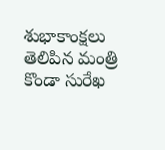శుభాకాంక్షలు తెలిపిన మంత్రి కొండా సురేఖ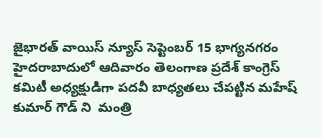జైభారత్ వాయిస్ న్యూస్ సెప్టెంబర్ 15 భాగ్యనగరం
హైదరాబాదులో ఆదివారం తెలంగాణ ప్రదేశ్ కాంగ్రెస్  కమిటీ అధ్యక్షుడిగా పదవీ బాధ్యతలు చేపట్టిన మహేష్ కుమార్ గౌడ్ ని  మంత్రి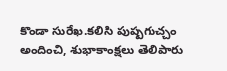కొండా సురేఖ.కలిసి పుష్పగుచ్చం అందించి, శుభాకాంక్షలు తెలిపారు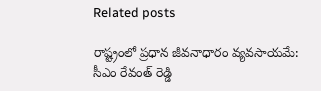Related posts

రాష్ట్రంలో ప్రధాన జీవనాధారం వ్యవసాయమే: సీఎం రేవంత్ రెడ్డి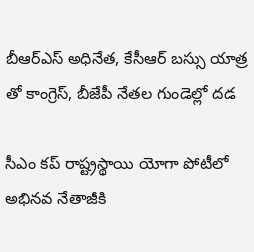బీఆర్ఎస్ అధినేత‌, కేసీఆర్ బ‌స్సు యాత్ర తో కాంగ్రెస్, బీజేపీ నేత‌ల గుండెల్లో ద‌డ

సీఎం కప్ రాష్ట్రస్థాయి యోగా పోటీలో అభినవ నేతాజీకి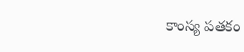కాంస్య పతకం